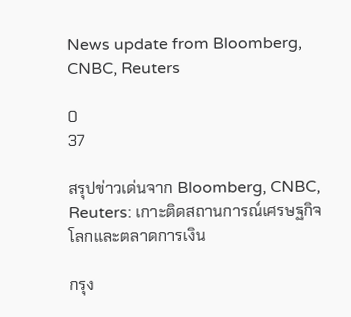News update from Bloomberg, CNBC, Reuters

0
37

สรุปข่าวเด่นจาก Bloomberg, CNBC, Reuters: เกาะติดสถานการณ์เศรษฐกิจโลกและตลาดการเงิน

กรุง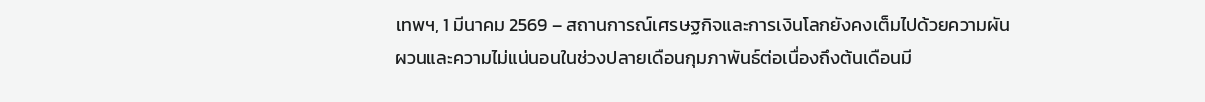เทพฯ, 1 มีนาคม 2569 – สถานการณ์เศรษฐกิจและการเงินโลกยังคงเต็มไปด้วยความผันผวนและความไม่แน่นอนในช่วงปลายเดือนกุมภาพันธ์ต่อเนื่องถึงต้นเดือนมี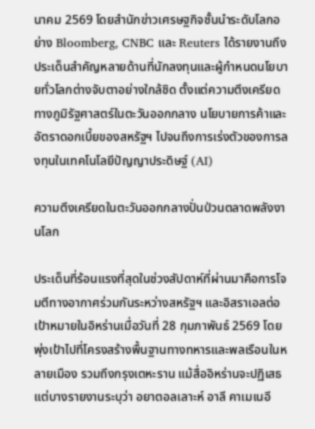นาคม 2569 โดยสำนักข่าวเศรษฐกิจชั้นนำระดับโลกอย่าง Bloomberg, CNBC และ Reuters ได้รายงานถึงประเด็นสำคัญหลายด้านที่นักลงทุนและผู้กำหนดนโยบายทั่วโลกต่างจับตาอย่างใกล้ชิด ตั้งแต่ความตึงเครียดทางภูมิรัฐศาสตร์ในตะวันออกกลาง นโยบายการค้าและอัตราดอกเบี้ยของสหรัฐฯ ไปจนถึงการเร่งตัวของการลงทุนในเทคโนโลยีปัญญาประดิษฐ์ (AI)

ความตึงเครียดในตะวันออกกลางปั่นป่วนตลาดพลังงานโลก

ประเด็นที่ร้อนแรงที่สุดในช่วงสัปดาห์ที่ผ่านมาคือการโจมตีทางอากาศร่วมกันระหว่างสหรัฐฯ และอิสราเอลต่อเป้าหมายในอิหร่านเมื่อวันที่ 28 กุมภาพันธ์ 2569 โดยพุ่งเป้าไปที่โครงสร้างพื้นฐานทางทหารและพลเรือนในหลายเมือง รวมถึงกรุงเตหะราน แม้สื่ออิหร่านจะปฏิเสธ แต่บางรายงานระบุว่า อยาตอลเลาะห์ อาลี คาเมเนอี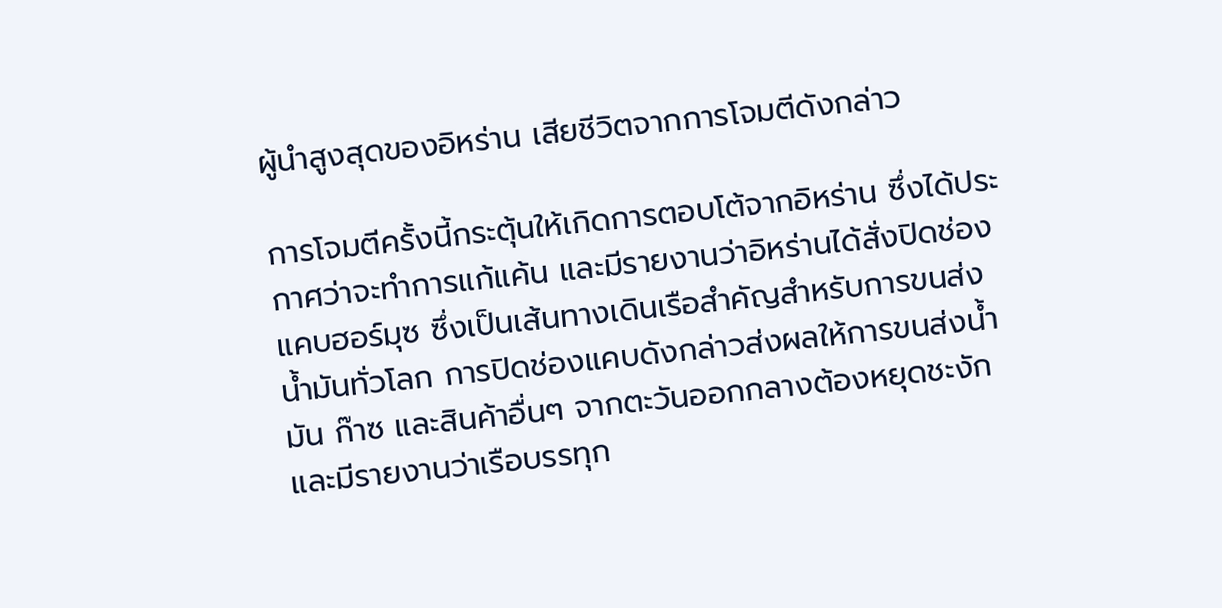ผู้นำสูงสุดของอิหร่าน เสียชีวิตจากการโจมตีดังกล่าว

การโจมตีครั้งนี้กระตุ้นให้เกิดการตอบโต้จากอิหร่าน ซึ่งได้ประกาศว่าจะทำการแก้แค้น และมีรายงานว่าอิหร่านได้สั่งปิดช่องแคบฮอร์มุซ ซึ่งเป็นเส้นทางเดินเรือสำคัญสำหรับการขนส่งน้ำมันทั่วโลก การปิดช่องแคบดังกล่าวส่งผลให้การขนส่งน้ำมัน ก๊าซ และสินค้าอื่นๆ จากตะวันออกกลางต้องหยุดชะงัก และมีรายงานว่าเรือบรรทุก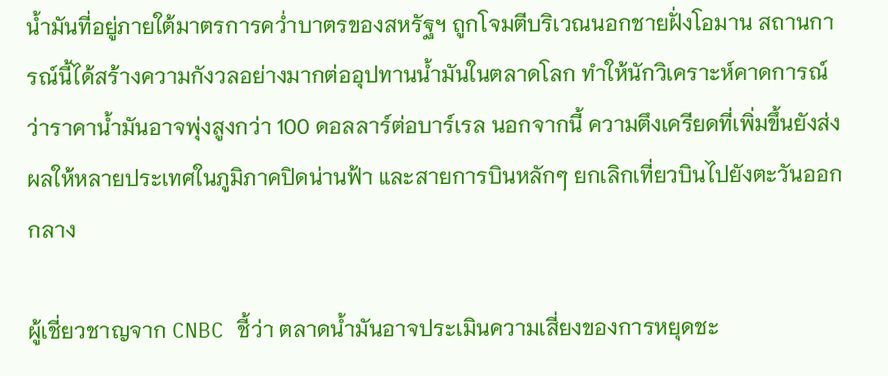น้ำมันที่อยู่ภายใต้มาตรการคว่ำบาตรของสหรัฐฯ ถูกโจมตีบริเวณนอกชายฝั่งโอมาน สถานการณ์นี้ได้สร้างความกังวลอย่างมากต่ออุปทานน้ำมันในตลาดโลก ทำให้นักวิเคราะห์คาดการณ์ว่าราคาน้ำมันอาจพุ่งสูงกว่า 100 ดอลลาร์ต่อบาร์เรล นอกจากนี้ ความตึงเครียดที่เพิ่มขึ้นยังส่งผลให้หลายประเทศในภูมิภาคปิดน่านฟ้า และสายการบินหลักๆ ยกเลิกเที่ยวบินไปยังตะวันออกกลาง

ผู้เชี่ยวชาญจาก CNBC ชี้ว่า ตลาดน้ำมันอาจประเมินความเสี่ยงของการหยุดชะ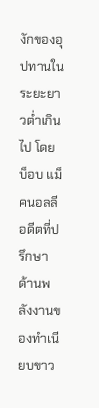งักของอุปทานในระยะยาวต่ำเกินไป โดยบ็อบ แม็คนอลลี อดีตที่ปรึกษาด้านพลังงานของทำเนียบขาว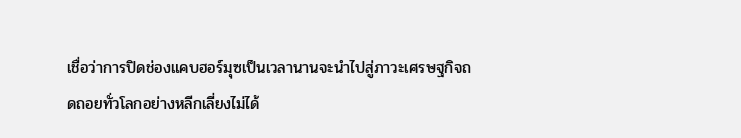เชื่อว่าการปิดช่องแคบฮอร์มุซเป็นเวลานานจะนำไปสู่ภาวะเศรษฐกิจถดถอยทั่วโลกอย่างหลีกเลี่ยงไม่ได้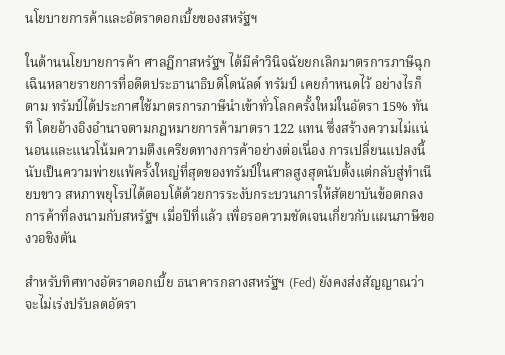นโยบายการค้าและอัตราดอกเบี้ยของสหรัฐฯ

ในด้านนโยบายการค้า ศาลฎีกาสหรัฐฯ ได้มีคำวินิจฉัยยกเลิกมาตรการภาษีฉุกเฉินหลายรายการที่อดีตประธานาธิบดีโดนัลด์ ทรัมป์ เคยกำหนดไว้ อย่างไรก็ตาม ทรัมป์ได้ประกาศใช้มาตรการภาษีนำเข้าทั่วโลกครั้งใหม่ในอัตรา 15% ทันที โดยอ้างอิงอำนาจตามกฎหมายการค้ามาตรา 122 แทน ซึ่งสร้างความไม่แน่นอนและแนวโน้มความตึงเครียดทางการค้าอย่างต่อเนื่อง การเปลี่ยนแปลงนี้นับเป็นความพ่ายแพ้ครั้งใหญ่ที่สุดของทรัมป์ในศาลสูงสุดนับตั้งแต่กลับสู่ทำเนียบขาว สหภาพยุโรปได้ตอบโต้ด้วยการระงับกระบวนการให้สัตยาบันข้อตกลงการค้าที่ลงนามกับสหรัฐฯ เมื่อปีที่แล้ว เพื่อรอความชัดเจนเกี่ยวกับแผนภาษีของวอชิงตัน

สำหรับทิศทางอัตราดอกเบี้ย ธนาคารกลางสหรัฐฯ (Fed) ยังคงส่งสัญญาณว่าจะไม่เร่งปรับลดอัตรา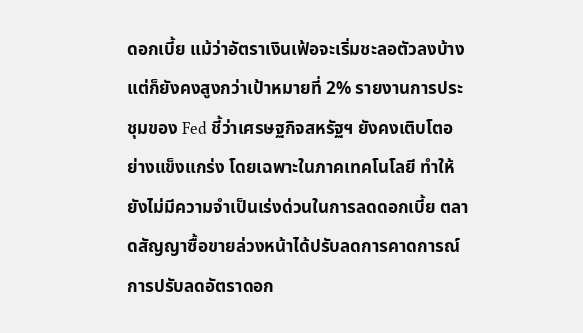ดอกเบี้ย แม้ว่าอัตราเงินเฟ้อจะเริ่มชะลอตัวลงบ้าง แต่ก็ยังคงสูงกว่าเป้าหมายที่ 2% รายงานการประชุมของ Fed ชี้ว่าเศรษฐกิจสหรัฐฯ ยังคงเติบโตอย่างแข็งแกร่ง โดยเฉพาะในภาคเทคโนโลยี ทำให้ยังไม่มีความจำเป็นเร่งด่วนในการลดดอกเบี้ย ตลาดสัญญาซื้อขายล่วงหน้าได้ปรับลดการคาดการณ์การปรับลดอัตราดอก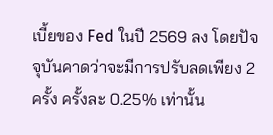เบี้ยของ Fed ในปี 2569 ลง โดยปัจจุบันคาดว่าจะมีการปรับลดเพียง 2 ครั้ง ครั้งละ 0.25% เท่านั้น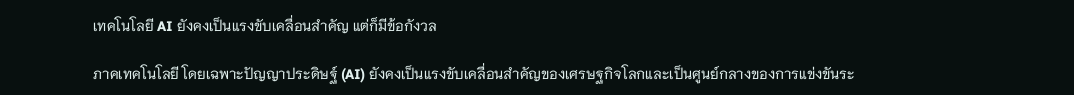เทคโนโลยี AI ยังคงเป็นแรงขับเคลื่อนสำคัญ แต่ก็มีข้อกังวล

ภาคเทคโนโลยี โดยเฉพาะปัญญาประดิษฐ์ (AI) ยังคงเป็นแรงขับเคลื่อนสำคัญของเศรษฐกิจโลกและเป็นศูนย์กลางของการแข่งขันระ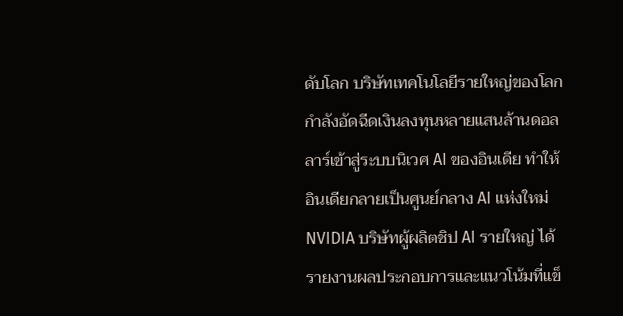ดับโลก บริษัทเทคโนโลยีรายใหญ่ของโลกกำลังอัดฉีดเงินลงทุนหลายแสนล้านดอลลาร์เข้าสู่ระบบนิเวศ AI ของอินเดีย ทำให้อินเดียกลายเป็นศูนย์กลาง AI แห่งใหม่ NVIDIA บริษัทผู้ผลิตชิป AI รายใหญ่ ได้รายงานผลประกอบการและแนวโน้มที่แข็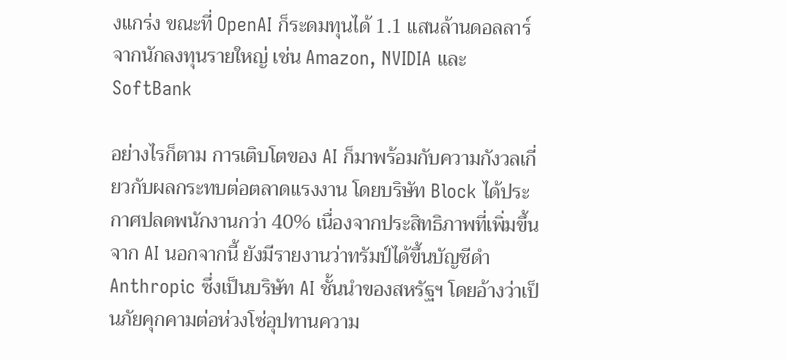งแกร่ง ขณะที่ OpenAI ก็ระดมทุนได้ 1.1 แสนล้านดอลลาร์จากนักลงทุนรายใหญ่ เช่น Amazon, NVIDIA และ SoftBank

อย่างไรก็ตาม การเติบโตของ AI ก็มาพร้อมกับความกังวลเกี่ยวกับผลกระทบต่อตลาดแรงงาน โดยบริษัท Block ได้ประกาศปลดพนักงานกว่า 40% เนื่องจากประสิทธิภาพที่เพิ่มขึ้นจาก AI นอกจากนี้ ยังมีรายงานว่าทรัมป์ได้ขึ้นบัญชีดำ Anthropic ซึ่งเป็นบริษัท AI ชั้นนำของสหรัฐฯ โดยอ้างว่าเป็นภัยคุกคามต่อห่วงโซ่อุปทานความ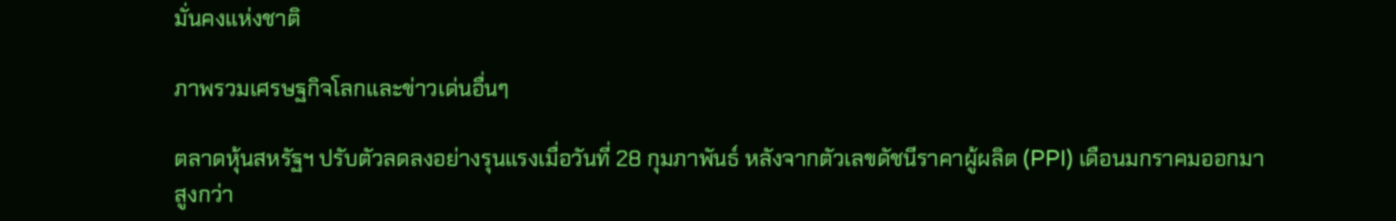มั่นคงแห่งชาติ

ภาพรวมเศรษฐกิจโลกและข่าวเด่นอื่นๆ

ตลาดหุ้นสหรัฐฯ ปรับตัวลดลงอย่างรุนแรงเมื่อวันที่ 28 กุมภาพันธ์ หลังจากตัวเลขดัชนีราคาผู้ผลิต (PPI) เดือนมกราคมออกมาสูงกว่า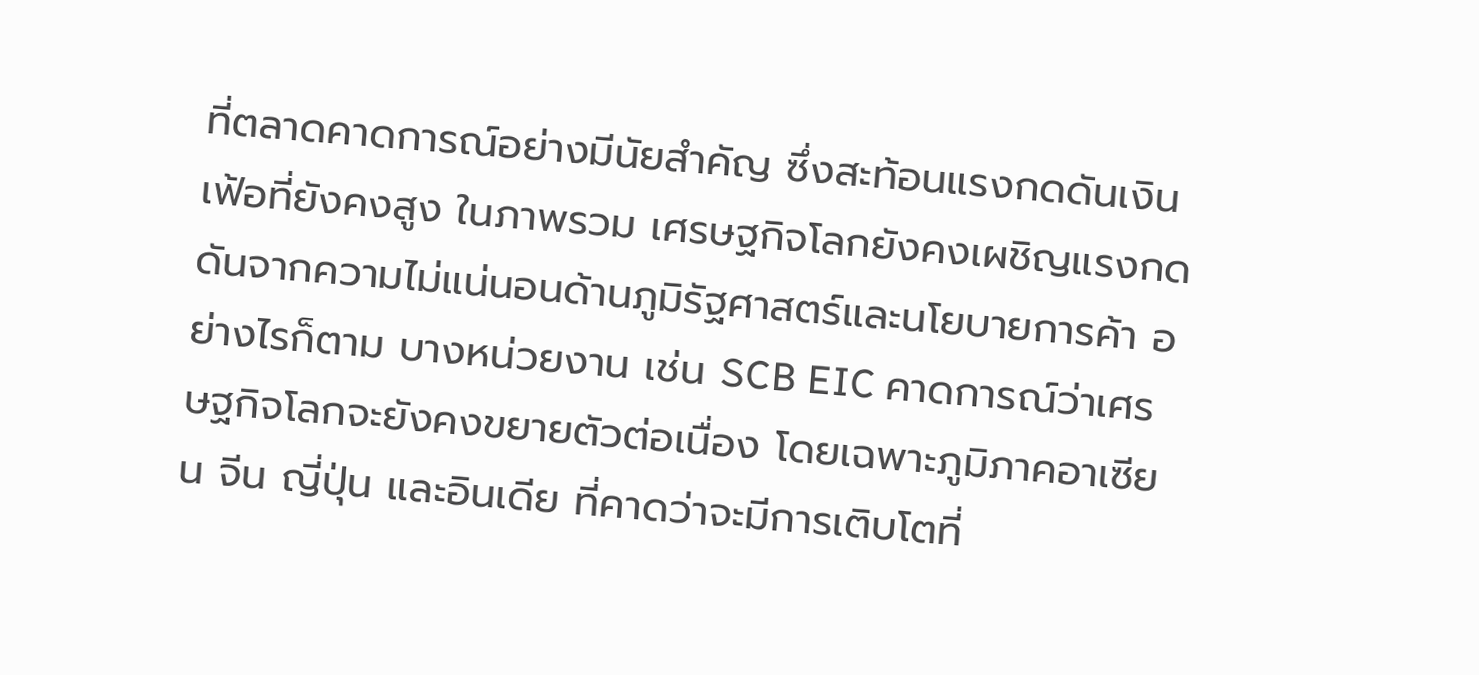ที่ตลาดคาดการณ์อย่างมีนัยสำคัญ ซึ่งสะท้อนแรงกดดันเงินเฟ้อที่ยังคงสูง ในภาพรวม เศรษฐกิจโลกยังคงเผชิญแรงกดดันจากความไม่แน่นอนด้านภูมิรัฐศาสตร์และนโยบายการค้า อย่างไรก็ตาม บางหน่วยงาน เช่น SCB EIC คาดการณ์ว่าเศรษฐกิจโลกจะยังคงขยายตัวต่อเนื่อง โดยเฉพาะภูมิภาคอาเซียน จีน ญี่ปุ่น และอินเดีย ที่คาดว่าจะมีการเติบโตที่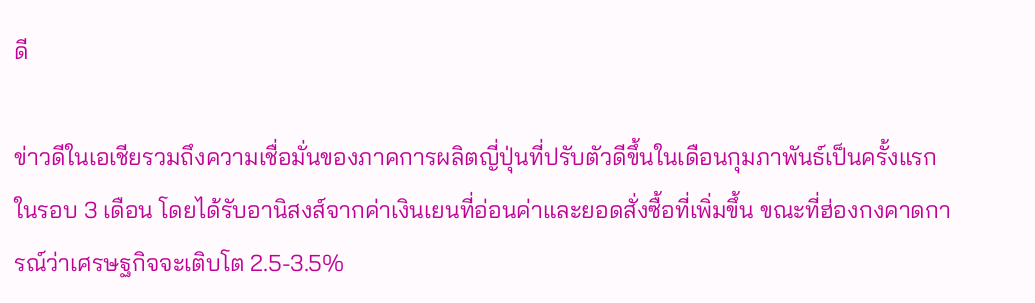ดี

ข่าวดีในเอเชียรวมถึงความเชื่อมั่นของภาคการผลิตญี่ปุ่นที่ปรับตัวดีขึ้นในเดือนกุมภาพันธ์เป็นครั้งแรกในรอบ 3 เดือน โดยได้รับอานิสงส์จากค่าเงินเยนที่อ่อนค่าและยอดสั่งซื้อที่เพิ่มขึ้น ขณะที่ฮ่องกงคาดการณ์ว่าเศรษฐกิจจะเติบโต 2.5-3.5%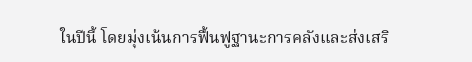ในปีนี้ โดยมุ่งเน้นการฟื้นฟูฐานะการคลังและส่งเสริ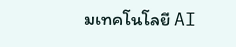มเทคโนโลยี AI